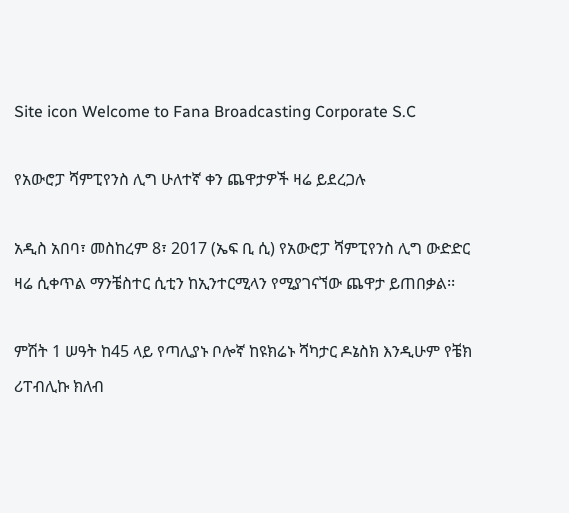Site icon Welcome to Fana Broadcasting Corporate S.C

የአውሮፓ ሻምፒየንስ ሊግ ሁለተኛ ቀን ጨዋታዎች ዛሬ ይደረጋሉ

አዲስ አበባ፣ መስከረም 8፣ 2017 (ኤፍ ቢ ሲ) የአውሮፓ ሻምፒየንስ ሊግ ውድድር ዛሬ ሲቀጥል ማንቼስተር ሲቲን ከኢንተርሚላን የሚያገናኘው ጨዋታ ይጠበቃል፡፡

ምሽት 1 ሠዓት ከ45 ላይ የጣሊያኑ ቦሎኛ ከዩክሬኑ ሻካታር ዶኔስክ እንዲሁም የቼክ ሪፐብሊኩ ክለብ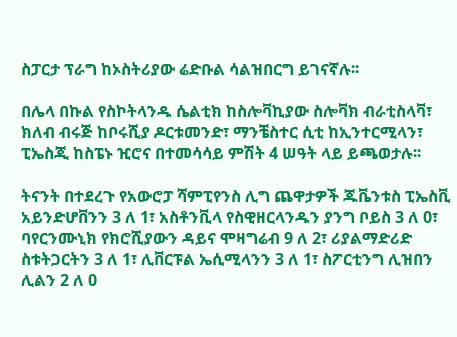ስፓርታ ፕራግ ከኦስትሪያው ሬድቡል ሳልዝበርግ ይገናኛሉ፡፡

በሌላ በኩል የስኮትላንዱ ሴልቲክ ከስሎቫኪያው ስሎቫክ ብራቲስላቫ፣ ክለብ ብሩጅ ከቦሩሺያ ዶርቱመንድ፣ ማንቼስተር ሲቲ ከኢንተርሚላን፣ ፒኤስጂ ከስፔኑ ዢሮና በተመሳሳይ ምሽት 4 ሠዓት ላይ ይጫወታሉ፡፡

ትናንት በተደረጉ የአውሮፓ ሻምፒየንስ ሊግ ጨዋታዎች ጁቬንቱስ ፒኤስቪ አይንድሆቨንን 3 ለ 1፣ አስቶንቪላ የስዊዘርላንዱን ያንግ ቦይስ 3 ለ 0፣ ባየርንሙኒክ የክሮሺያውን ዳይና ሞዛግሬብ 9 ለ 2፣ ሪያልማድሪድ ስቱትጋርትን 3 ለ 1፣ ሊቨርፑል ኤሲሚላንን 3 ለ 1፣ ስፖርቲንግ ሊዝበን ሊልን 2 ለ 0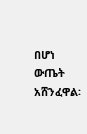በሆነ ውጤት አሸንፈዋል፡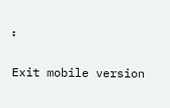፡

Exit mobile version